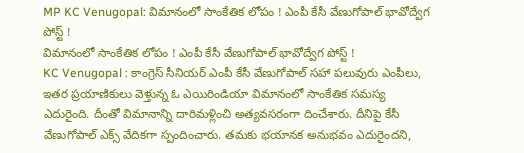MP KC Venugopal: విమానంలో సాంకేతిక లోపం ! ఎంపీ కేసీ వేణుగోపాల్ భావోద్వేగ పోస్ట్ !
విమానంలో సాంకేతిక లోపం ! ఎంపీ కేసీ వేణుగోపాల్ భావోద్వేగ పోస్ట్ !
KC Venugopal : కాంగ్రెస్ సీనియర్ ఎంపీ కేసీ వేణుగోపాల్ సహా పలువురు ఎంపీలు, ఇతర ప్రయాణికులు వెళ్తున్న ఓ ఎయిరిండియా విమానంలో సాంకేతిక సమస్య ఎదురైంది. దీంతో విమానాన్ని దారిమళ్లించి అత్యవసరంగా దించేశారు. దీనిపై కేసీ వేణుగోపాల్ ఎక్స్ వేదికగా స్పందించారు. తమకు భయానక అనుభవం ఎదురైందని,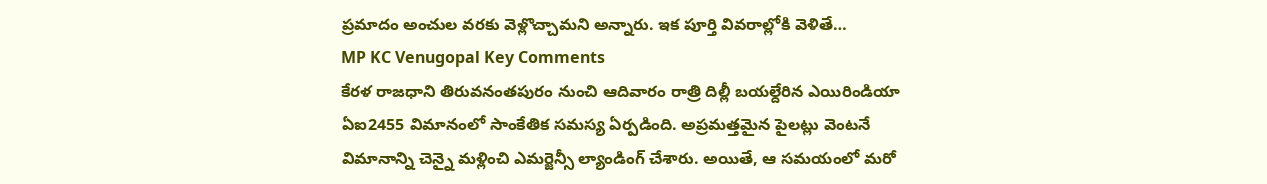ప్రమాదం అంచుల వరకు వెళ్లొచ్చామని అన్నారు. ఇక పూర్తి వివరాల్లోకి వెళితే…
MP KC Venugopal Key Comments
కేరళ రాజధాని తిరువనంతపురం నుంచి ఆదివారం రాత్రి దిల్లీ బయల్దేరిన ఎయిరిండియా ఏఐ2455 విమానంలో సాంకేతిక సమస్య ఏర్పడింది. అప్రమత్తమైన పైలట్లు వెంటనే విమానాన్ని చెన్నై మళ్లించి ఎమర్జెన్సీ ల్యాండింగ్ చేశారు. అయితే, ఆ సమయంలో మరో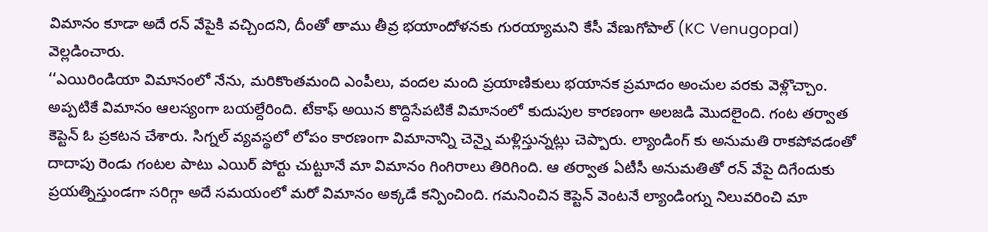విమానం కూడా అదే రన్ వేపైకి వచ్చిందని, దీంతో తాము తీవ్ర భయాందోళనకు గురయ్యామని కేసీ వేణుగోపాల్ (KC Venugopal) వెల్లడించారు.
‘‘ఎయిరిండియా విమానంలో నేను, మరికొంతమంది ఎంపీలు, వందల మంది ప్రయాణికులు భయానక ప్రమాదం అంచుల వరకు వెళ్లొచ్చాం. అప్పటికే విమానం ఆలస్యంగా బయల్దేరింది. టేకాఫ్ అయిన కొద్దిసేపటికే విమానంలో కుదుపుల కారణంగా అలజడి మొదలైంది. గంట తర్వాత కెప్టెన్ ఓ ప్రకటన చేశారు. సిగ్నల్ వ్యవస్థలో లోపం కారణంగా విమానాన్ని చెన్నై మళ్లిస్తున్నట్లు చెప్పారు. ల్యాండింగ్ కు అనుమతి రాకపోవడంతో దాదాపు రెండు గంటల పాటు ఎయిర్ పోర్టు చుట్టూనే మా విమానం గింగిరాలు తిరిగింది. ఆ తర్వాత ఏటీసీ అనుమతితో రన్ వేపై దిగేందుకు ప్రయత్నిస్తుండగా సరిగ్గా అదే సమయంలో మరో విమానం అక్కడే కన్పించింది. గమనించిన కెప్టెన్ వెంటనే ల్యాండింగ్ను నిలువరించి మా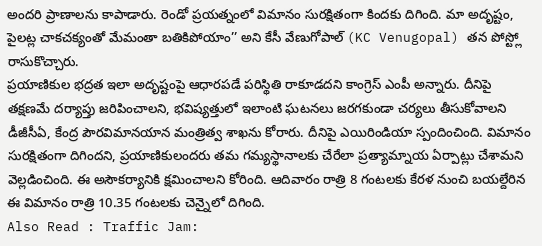అందరి ప్రాణాలను కాపాడారు. రెండో ప్రయత్నంలో విమానం సురక్షితంగా కిందకు దిగింది. మా అదృష్టం, పైలట్ల చాకచక్యంతో మేమంతా బతికిపోయాం’’ అని కేసీ వేణుగోపాల్ (KC Venugopal) తన పోస్ట్లో రాసుకొచ్చారు.
ప్రయాణికుల భద్రత ఇలా అదృష్టంపై ఆధారపడే పరిస్థితి రాకూడదని కాంగ్రెస్ ఎంపీ అన్నారు. దీనిపై తక్షణమే దర్యాప్తు జరిపించాలని, భవిష్యత్తులో ఇలాంటి ఘటనలు జరగకుండా చర్యలు తీసుకోవాలని డీజీసీఏ, కేంద్ర పౌరవిమానయాన మంత్రిత్వ శాఖను కోరారు. దీనిపై ఎయిరిండియా స్పందించింది. విమానం సురక్షితంగా దిగిందని, ప్రయాణికులందరు తమ గమ్యస్థానాలకు చేరేలా ప్రత్యామ్నాయ ఏర్పాట్లు చేశామని వెల్లడించింది. ఈ అసౌకర్యానికి క్షమించాలని కోరింది. ఆదివారం రాత్రి 8 గంటలకు కేరళ నుంచి బయల్దేరిన ఈ విమానం రాత్రి 10.35 గంటలకు చెన్నైలో దిగింది.
Also Read : Traffic Jam: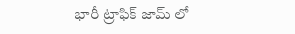భారీ ట్రాఫిక్ జామ్ లో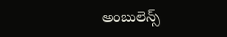అంబులెన్స్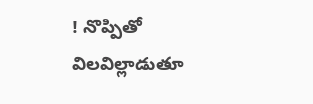! నొప్పితో విలవిల్లాడుతూ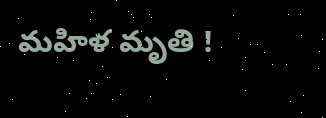మహిళ మృతి !